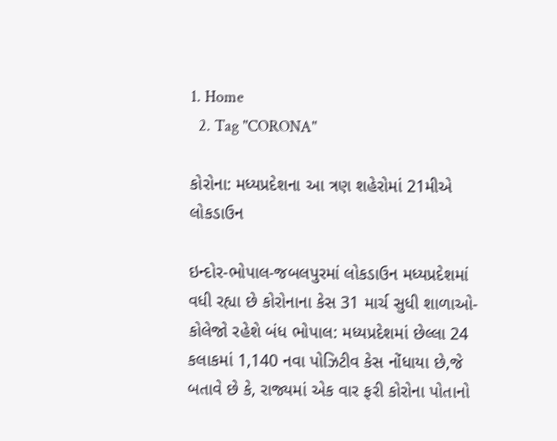1. Home
  2. Tag "CORONA"

કોરોના: મધ્યપ્રદેશના આ ત્રણ શહેરોમાં 21મીએ લોકડાઉન

ઇન્દોર-ભોપાલ-જબલપુરમાં લોકડાઉન મધ્યપ્રદેશમાં વધી રહ્યા છે કોરોનાના કેસ 31 માર્ચ સુધી શાળાઓ-કોલેજો રહેશે બંધ ભોપાલ: મધ્યપ્રદેશમાં છેલ્લા 24 કલાકમાં 1,140 નવા પોઝિટીવ કેસ નોંધાયા છે,જે બતાવે છે કે, રાજ્યમાં એક વાર ફરી કોરોના પોતાનો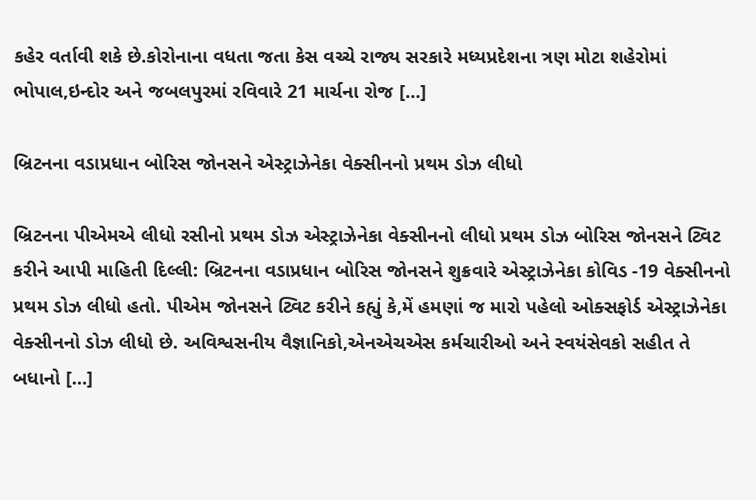કહેર વર્તાવી શકે છે.કોરોનાના વધતા જતા કેસ વચ્ચે રાજ્ય સરકારે મધ્યપ્રદેશના ત્રણ મોટા શહેરોમાં ભોપાલ,ઇન્દોર અને જબલપુરમાં રવિવારે 21 માર્ચના રોજ […]

બ્રિટનના વડાપ્રધાન બોરિસ જોનસને એસ્ટ્રાઝેનેકા વેક્સીનનો પ્રથમ ડોઝ લીધો

બ્રિટનના પીએમએ લીધો રસીનો પ્રથમ ડોઝ એસ્ટ્રાઝેનેકા વેક્સીનનો લીધો પ્રથમ ડોઝ બોરિસ જોનસને ટ્વિટ કરીને આપી માહિતી દિલ્લી: બ્રિટનના વડાપ્રધાન બોરિસ જોનસને શુક્રવારે એસ્ટ્રાઝેનેકા કોવિડ -19 વેક્સીનનો પ્રથમ ડોઝ લીધો હતો. પીએમ જોનસને ટ્વિટ કરીને કહ્યું કે,મેં હમણાં જ મારો પહેલો ઓક્સફોર્ડ એસ્ટ્રાઝેનેકા વેક્સીનનો ડોઝ લીધો છે. અવિશ્વસનીય વૈજ્ઞાનિકો,એનએચએસ કર્મચારીઓ અને સ્વયંસેવકો સહીત તે બધાનો […]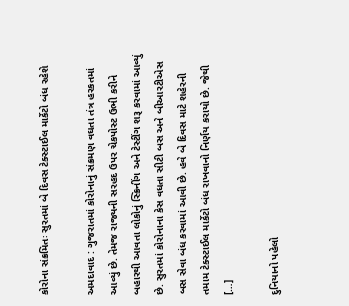કોરોના સંક્રમિતઃ સુરતમાં બે દિવસ ટેક્સ્ટાઈલ માર્કેટો બંધ રહેશે

અમદાવાદ : ગુજરાતમાં કોરોનાનું સંક્રમણ વઘતા તંત્ર હરકતમાં આવ્યું છે. તેમજ રાજ્યની સરહદ ઉપર ચેકપોસ્ટ ઉભી કરીને બહારથી આવતા લોકોનું સ્ક્રિનીંગ અને ટેસ્ટીંગ શરૂ કરવામાં આવ્યું છે. સુરતમાં કોરોનાના કેસ વધતા સીટી બસ અને બીઆરટીએસ બસ સેવા બંધ કરવામાં આવી છે. હવે બે દિવસ માટે શહેરની તમામ ટેક્સ્ટાઈલ માર્કેટો બંધ રાખવાનો નિર્ણય કરાયો છે. જેથી […]

દુનિયાનો પહેલો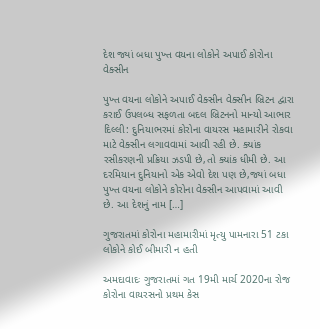દેશ જ્યાં બધા પુખ્ત વયના લોકોને અપાઈ કોરોના વેક્સીન

પુખ્ત વયના લોકોને અપાઈ વેક્સીન વેક્સીન બ્રિટન દ્વારા કરાઈ ઉપલબ્ધ સફળતા બદલ બ્રિટનનો માન્યો આભાર દિલ્લી: દુનિયાભરમાં કોરોના વાયરસ મહામારીને રોકવા માટે વેક્સીન લગાવવામાં આવી રહી છે. ક્યાંક રસીકરણની પ્રક્રિયા ઝડપી છે,તો ક્યાંક ધીમી છે. આ દરમિયાન દુનિયાનો એક એવો દેશ પણ છે,જ્યાં બધા પુખ્ત વયના લોકોને કોરોના વેક્સીન આપવામાં આવી છે. આ દેશનું નામ […]

ગુજરાતમાં કોરોના મહામારીમાં મૃત્યુ પામનારા 51 ટકા લોકોને કોઈ બીમારી ન હતી

અમદાવાદઃ ગુજરાતમાં ગત 19મી માર્ચ 2020ના રોજ કોરોના વાયરસનો પ્રથમ કેસ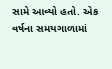સામે આવ્યો હતો. એક વર્ષના સમયગાળામાં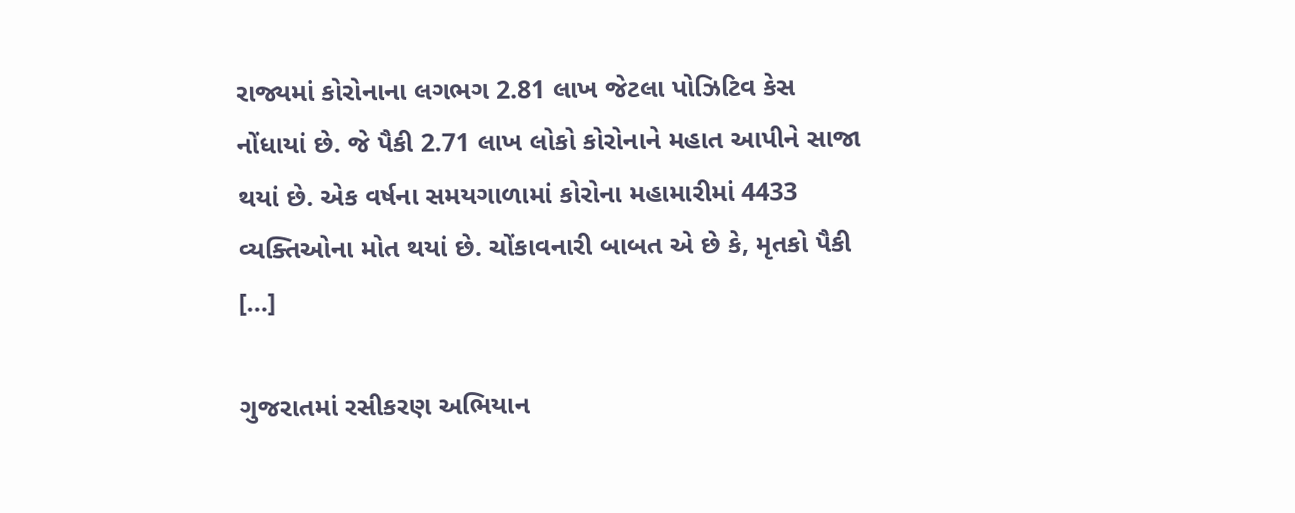રાજ્યમાં કોરોનાના લગભગ 2.81 લાખ જેટલા પોઝિટિવ કેસ નોંધાયાં છે. જે પૈકી 2.71 લાખ લોકો કોરોનાને મહાત આપીને સાજા થયાં છે. એક વર્ષના સમયગાળામાં કોરોના મહામારીમાં 4433 વ્યક્તિઓના મોત થયાં છે. ચોંકાવનારી બાબત એ છે કે, મૃતકો પૈકી […]

ગુજરાતમાં રસીકરણ અભિયાન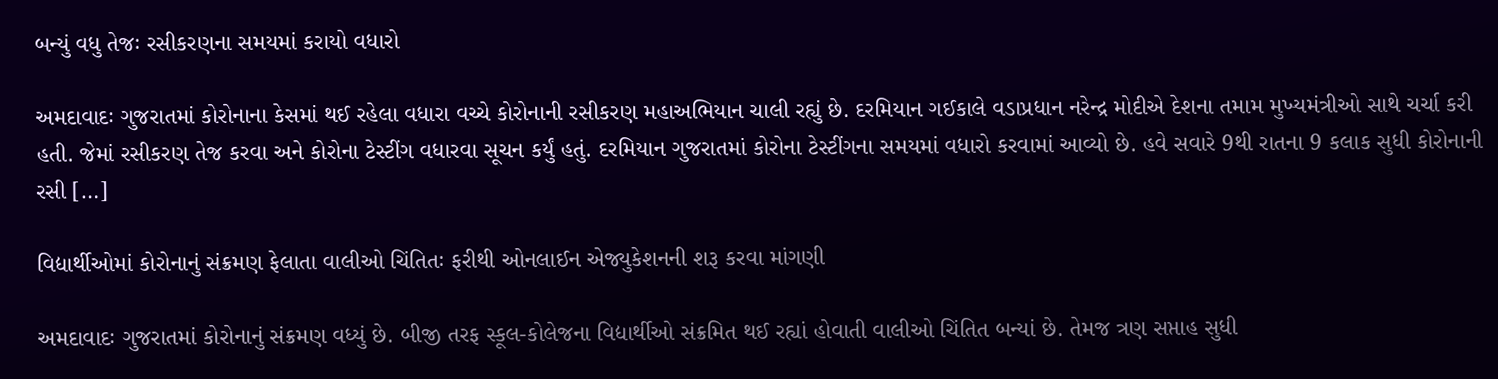બન્યું વધુ તેજઃ રસીકરણના સમયમાં કરાયો વધારો

અમદાવાદઃ ગુજરાતમાં કોરોનાના કેસમાં થઈ રહેલા વધારા વચ્ચે કોરોનાની રસીકરણ મહાઅભિયાન ચાલી રહ્યું છે. દરમિયાન ગઈકાલે વડાપ્રધાન નરેન્દ્ર મોદીએ દેશના તમામ મુખ્યમંત્રીઓ સાથે ચર્ચા કરી હતી. જેમાં રસીકરણ તેજ કરવા અને કોરોના ટેસ્ટીંગ વધારવા સૂચન કર્યું હતું. દરમિયાન ગુજરાતમાં કોરોના ટેસ્ટીંગના સમયમાં વધારો કરવામાં આવ્યો છે. હવે સવારે 9થી રાતના 9 કલાક સુધી કોરોનાની રસી […]

વિદ્યાર્થીઓમાં કોરોનાનું સંક્રમણ ફેલાતા વાલીઓ ચિંતિતઃ ફરીથી ઓનલાઈન એજ્યુકેશનની શરૂ કરવા માંગણી

અમદાવાદઃ ગુજરાતમાં કોરોનાનું સંક્રમણ વધ્યું છે. બીજી તરફ સ્કૂલ-કોલેજના વિદ્યાર્થીઓ સંક્રમિત થઈ રહ્યાં હોવાતી વાલીઓ ચિંતિત બન્યાં છે. તેમજ ત્રણ સપ્તાહ સુધી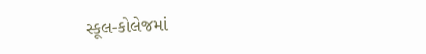સ્કૂલ-કોલેજમાં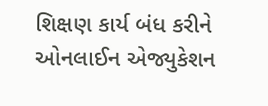શિક્ષણ કાર્ય બંધ કરીને ઓનલાઈન એજ્યુકેશન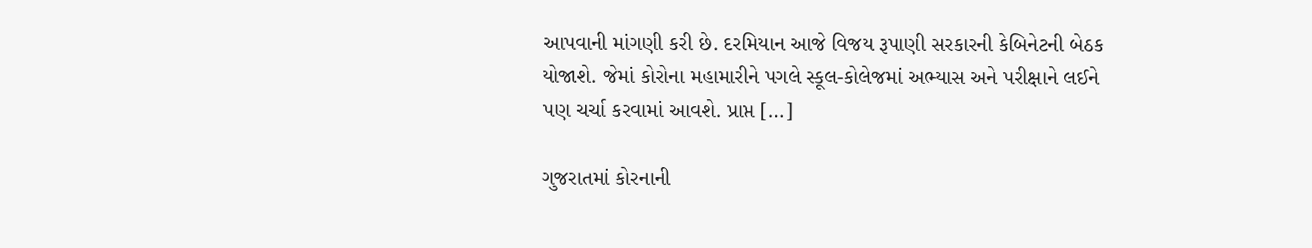આપવાની માંગણી કરી છે. દરમિયાન આજે વિજય રૂપાણી સરકારની કેબિનેટની બેઠક યોજાશે. જેમાં કોરોના મહામારીને પગલે સ્કૂલ-કોલેજમાં અભ્યાસ અને પરીક્ષાને લઈને પણ ચર્ચા કરવામાં આવશે. પ્રાપ્ત […]

ગુજરાતમાં કોરનાની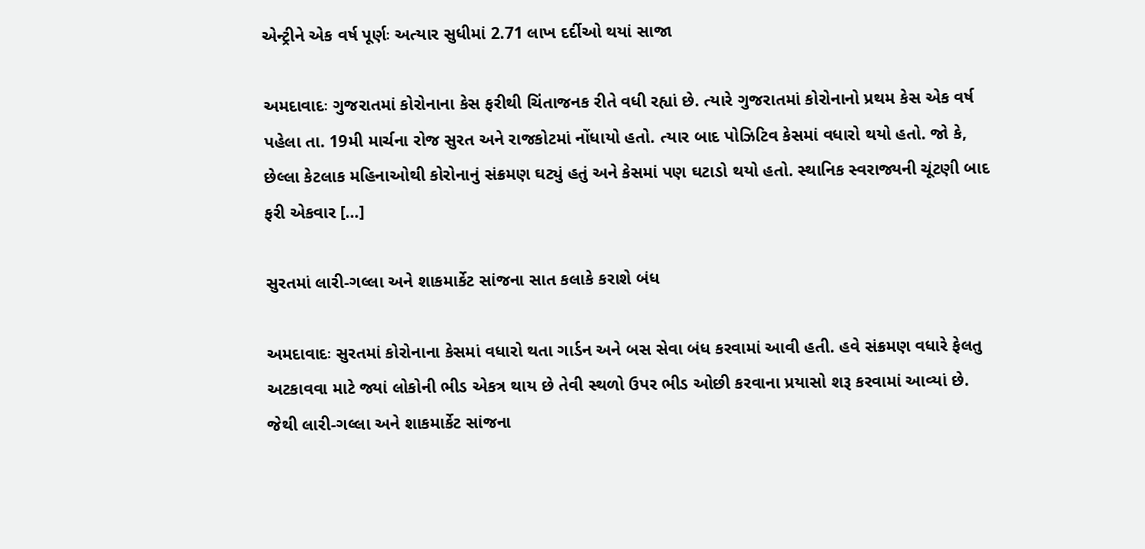એન્ટ્રીને એક વર્ષ પૂર્ણઃ અત્યાર સુધીમાં 2.71 લાખ દર્દીઓ થયાં સાજા

અમદાવાદઃ ગુજરાતમાં કોરોનાના કેસ ફરીથી ચિંતાજનક રીતે વધી રહ્યાં છે. ત્યારે ગુજરાતમાં કોરોનાનો પ્રથમ કેસ એક વર્ષ પહેલા તા. 19મી માર્ચના રોજ સુરત અને રાજકોટમાં નોંધાયો હતો. ત્યાર બાદ પોઝિટિવ કેસમાં વધારો થયો હતો. જો કે, છેલ્લા કેટલાક મહિનાઓથી કોરોનાનું સંક્રમણ ઘટ્યું હતું અને કેસમાં પણ ઘટાડો થયો હતો. સ્થાનિક સ્વરાજ્યની ચૂંટણી બાદ ફરી એકવાર […]

સુરતમાં લારી-ગલ્લા અને શાકમાર્કેટ સાંજના સાત કલાકે કરાશે બંધ

અમદાવાદઃ સુરતમાં કોરોનાના કેસમાં વધારો થતા ગાર્ડન અને બસ સેવા બંધ કરવામાં આવી હતી. હવે સંક્રમણ વધારે ફેલતુ અટકાવવા માટે જ્યાં લોકોની ભીડ એકત્ર થાય છે તેવી સ્થળો ઉપર ભીડ ઓછી કરવાના પ્રયાસો શરૂ કરવામાં આવ્યાં છે. જેથી લારી-ગલ્લા અને શાકમાર્કેટ સાંજના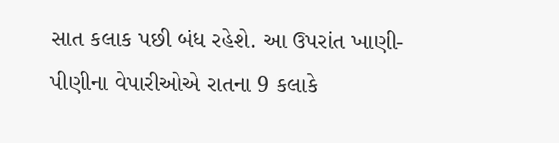સાત કલાક પછી બંધ રહેશે. આ ઉપરાંત ખાણી-પીણીના વેપારીઓએ રાતના 9 કલાકે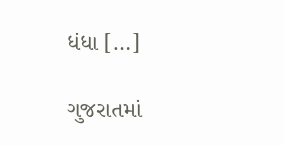ધંધા […]

ગુજરાતમાં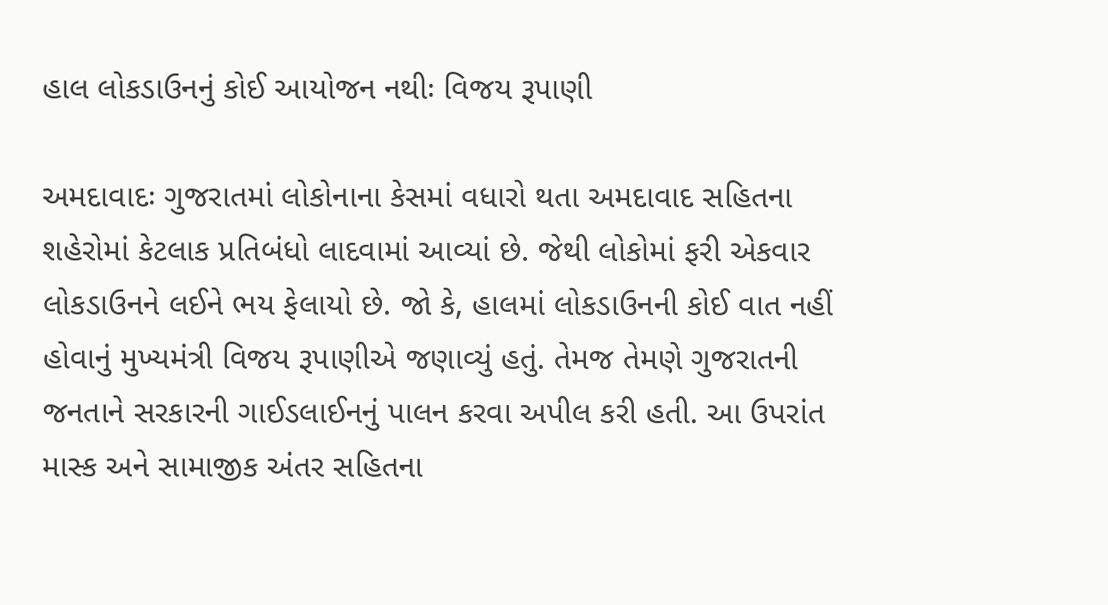હાલ લોકડાઉનનું કોઈ આયોજન નથીઃ વિજય રૂપાણી

અમદાવાદઃ ગુજરાતમાં લોકોનાના કેસમાં વધારો થતા અમદાવાદ સહિતના શહેરોમાં કેટલાક પ્રતિબંધો લાદવામાં આવ્યાં છે. જેથી લોકોમાં ફરી એકવાર લોકડાઉનને લઈને ભય ફેલાયો છે. જો કે, હાલમાં લોકડાઉનની કોઈ વાત નહીં હોવાનું મુખ્યમંત્રી વિજય રૂપાણીએ જણાવ્યું હતું. તેમજ તેમણે ગુજરાતની જનતાને સરકારની ગાઈડલાઈનનું પાલન કરવા અપીલ કરી હતી. આ ઉપરાંત માસ્ક અને સામાજીક અંતર સહિતના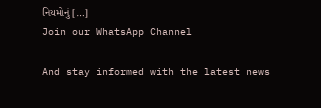નિયમોનું […]
Join our WhatsApp Channel

And stay informed with the latest news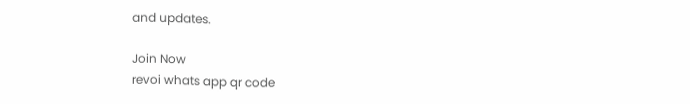and updates.

Join Now
revoi whats app qr code